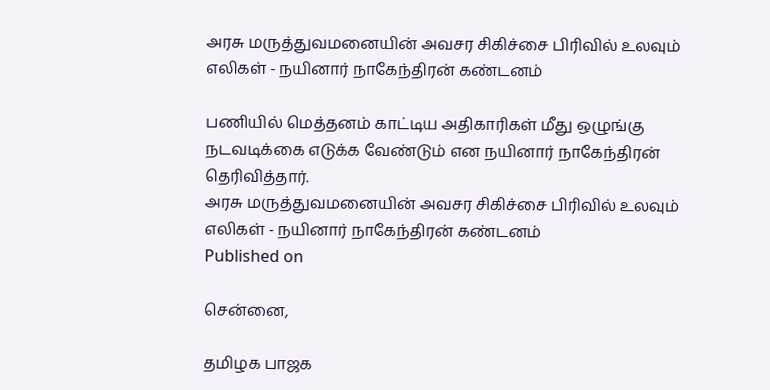அரசு மருத்துவமனையின் அவசர சிகிச்சை பிரிவில் உலவும் எலிகள் - நயினார் நாகேந்திரன் கண்டனம்

பணியில் மெத்தனம் காட்டிய அதிகாரிகள் மீது ஒழுங்கு நடவடிக்கை எடுக்க வேண்டும் என நயினார் நாகேந்திரன் தெரிவித்தார்.
அரசு மருத்துவமனையின் அவசர சிகிச்சை பிரிவில் உலவும் எலிகள் - நயினார் நாகேந்திரன் கண்டனம்
Published on

சென்னை,

தமிழக பாஜக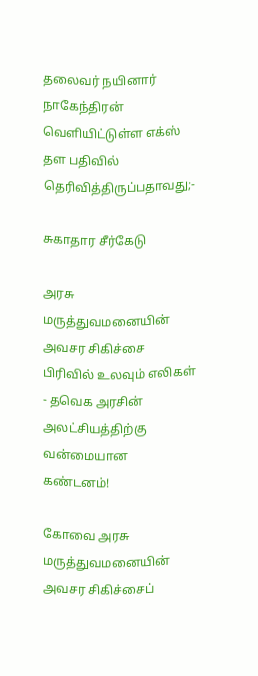தலைவர் நயினார் நாகேந்திரன் வெளியிட்டுள்ள எக்ஸ் தள பதிவில் தெரிவித்திருப்பதாவது;-

சுகாதார சீர்கேடு

அரசு மருத்துவமனையின் அவசர சிகிச்சை பிரிவில் உலவும் எலிகள் - தவெக அரசின் அலட்சியத்திற்கு வன்மையான கண்டனம்!

கோவை அரசு மருத்துவமனையின் அவசர சிகிச்சைப்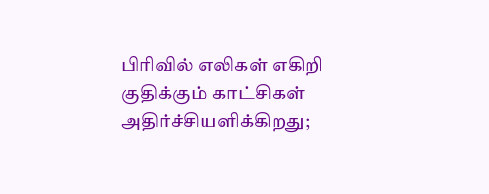பிரிவில் எலிகள் எகிறி குதிக்கும் காட்சிகள் அதிர்ச்சியளிக்கிறது;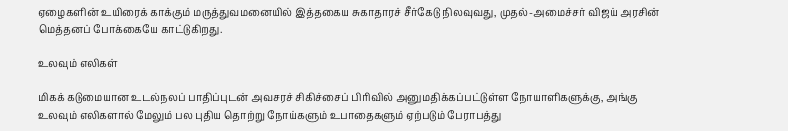ஏழைகளின் உயிரைக் காக்கும் மருத்துவமனையில் இத்தகைய சுகாதாரச் சீர்கேடு நிலவுவது, முதல்-அமைச்சர் விஜய் அரசின் மெத்தனப் போக்கையே காட்டுகிறது.

உலவும் எலிகள்

மிகக் கடுமையான உடல்நலப் பாதிப்புடன் அவசரச் சிகிச்சைப் பிரிவில் அனுமதிக்கப்பட்டுள்ள நோயாளிகளுக்கு, அங்கு உலவும் எலிகளால் மேலும் பல புதிய தொற்று நோய்களும் உபாதைகளும் ஏற்படும் பேராபத்து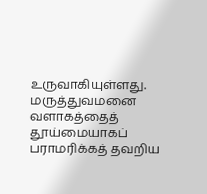உருவாகியுள்ளது. மருத்துவமனை வளாகத்தைத் தூய்மையாகப் பராமரிக்கத் தவறிய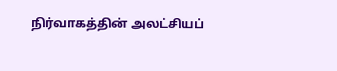நிர்வாகத்தின் அலட்சியப்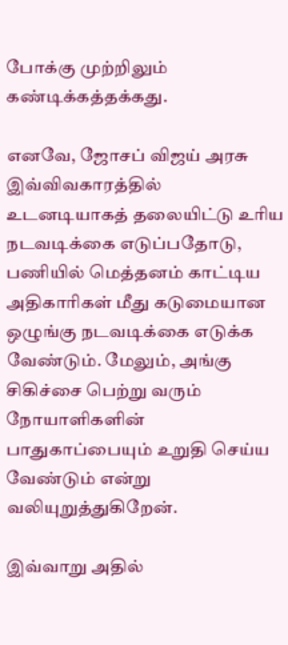போக்கு முற்றிலும் கண்டிக்கத்தக்கது.

எனவே, ஜோசப் விஜய் அரசு இவ்விவகாரத்தில் உடனடியாகத் தலையிட்டு உரிய நடவடிக்கை எடுப்பதோடு, பணியில் மெத்தனம் காட்டிய அதிகாரிகள் மீது கடுமையான ஒழுங்கு நடவடிக்கை எடுக்க வேண்டும். மேலும், அங்கு சிகிச்சை பெற்று வரும் நோயாளிகளின் பாதுகாப்பையும் உறுதி செய்ய வேண்டும் என்று வலியுறுத்துகிறேன்.

இவ்வாறு அதில்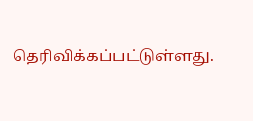தெரிவிக்கப்பட்டுள்ளது.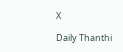X

Daily Thanthi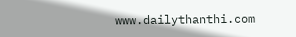www.dailythanthi.com